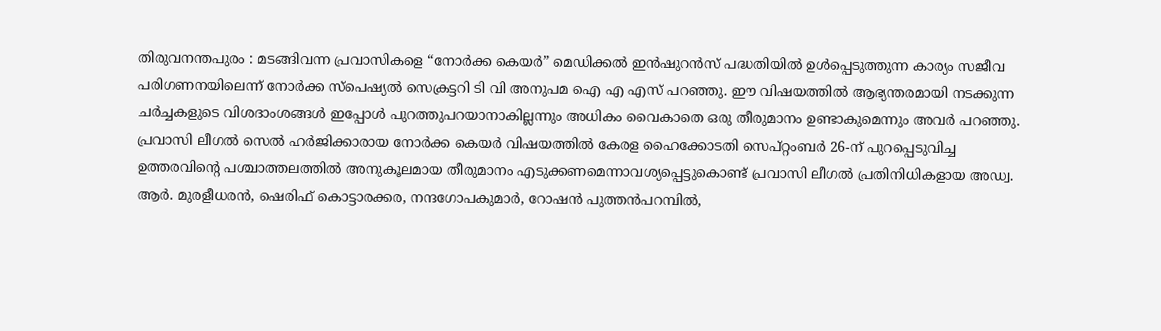തിരുവനന്തപുരം : മടങ്ങിവന്ന പ്രവാസികളെ “നോർക്ക കെയർ” മെഡിക്കൽ ഇൻഷുറൻസ് പദ്ധതിയിൽ ഉൾപ്പെടുത്തുന്ന കാര്യം സജീവ പരിഗണനയിലെന്ന് നോർക്ക സ്പെഷ്യൽ സെക്രട്ടറി ടി വി അനുപമ ഐ എ എസ് പറഞ്ഞു. ഈ വിഷയത്തിൽ ആഭ്യന്തരമായി നടക്കുന്ന ചർച്ചകളുടെ വിശദാംശങ്ങൾ ഇപ്പോൾ പുറത്തുപറയാനാകില്ലന്നും അധികം വൈകാതെ ഒരു തീരുമാനം ഉണ്ടാകുമെന്നും അവർ പറഞ്ഞു.
പ്രവാസി ലീഗൽ സെൽ ഹർജിക്കാരായ നോർക്ക കെയർ വിഷയത്തിൽ കേരള ഹൈക്കോടതി സെപ്റ്റംബർ 26-ന് പുറപ്പെടുവിച്ച ഉത്തരവിന്റെ പശ്ചാത്തലത്തിൽ അനുകൂലമായ തീരുമാനം എടുക്കണമെന്നാവശ്യപ്പെട്ടുകൊണ്ട് പ്രവാസി ലീഗൽ പ്രതിനിധികളായ അഡ്വ. ആർ. മുരളീധരൻ, ഷെരിഫ് കൊട്ടാരക്കര, നന്ദഗോപകുമാർ, റോഷൻ പുത്തൻപറമ്പിൽ,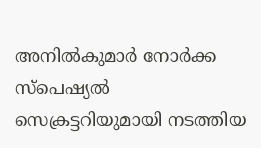അനിൽകുമാർ നോർക്ക സ്പെഷ്യൽ സെക്രട്ടറിയുമായി നടത്തിയ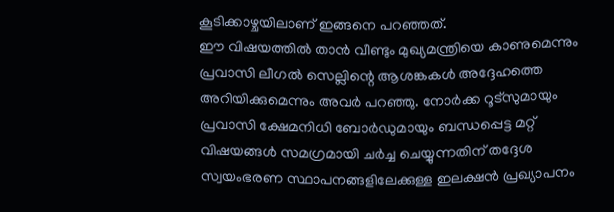കൂടിക്കാഴ്ചയിലാണ് ഇങ്ങനെ പറഞ്ഞത്.
ഈ വിഷയത്തിൽ താൻ വീണ്ടും മുഖ്യമന്ത്രിയെ കാണുമെന്നും പ്രവാസി ലീഗൽ സെല്ലിന്റെ ആശങ്കകൾ അദ്ദേഹത്തെ അറിയിക്കുമെന്നും അവർ പറഞ്ഞു. നോർക്ക റൂട്സുമായും പ്രവാസി ക്ഷേമനിധി ബോർഡുമായും ബന്ധപ്പെട്ട മറ്റ് വിഷയങ്ങൾ സമഗ്രമായി ചർച്ച ചെയ്യുന്നതിന് തദ്ദേശ സ്വയംഭരണ സ്ഥാപനങ്ങളിലേക്കുള്ള ഇലക്ഷൻ പ്രഖ്യാപനം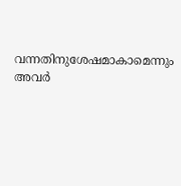വന്നതിനുശേഷമാകാമെന്നും അവർ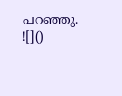പറഞ്ഞു.
![]()